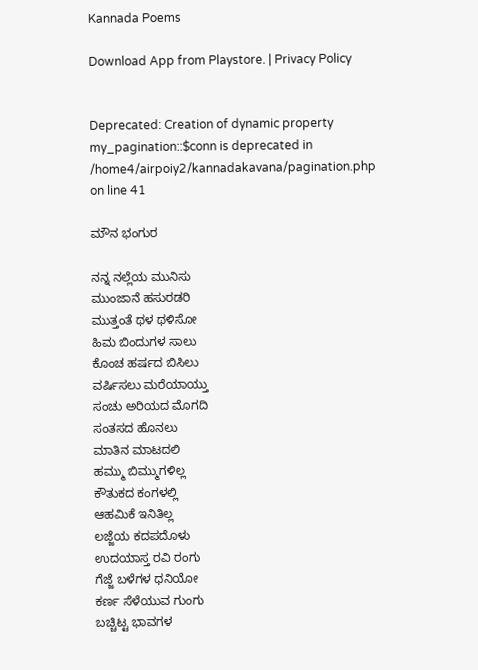Kannada Poems

Download App from Playstore. | Privacy Policy


Deprecated: Creation of dynamic property my_pagination::$conn is deprecated in /home4/airpoiy2/kannadakavana/pagination.php on line 41

ಮೌನ ಭಂಗುರ

ನನ್ನ ನಲ್ಲೆಯ ಮುನಿಸು
ಮುಂಜಾನೆ ಹಸುರಡರಿ
ಮುತ್ತಂತೆ ಥಳ ಥಳಿಸೋ
ಹಿಮ ಬಿಂದುಗಳ ಸಾಲು
ಕೊಂಚ ಹರ್ಷದ ಬಿಸಿಲು
ವರ್ಷಿಸಲು ಮರೆಯಾಯ್ತು
ಸಂಚು ಅರಿಯದ ಮೊಗದಿ
ಸಂತಸದ ಹೊನಲು
ಮಾತಿನ ಮಾಟದಲಿ
ಹಮ್ಮು ಬಿಮ್ಮುಗಳಿಲ್ಲ
ಕೌತುಕದ ಕಂಗಳಲ್ಲಿ
ಆಹಮಿಕೆ ಇನಿತಿಲ್ಲ
ಲಜ್ಜೆಯ ಕದಪದೊಳು
ಉದಯಾಸ್ತ ರವಿ ರಂಗು
ಗೆಜ್ಜೆ ಬಳೆಗಳ ಧನಿಯೋ
ಕರ್ಣ ಸೆಳೆಯುವ ಗುಂಗು
ಬಚ್ಚಿಟ್ಟ ಭಾವಗಳ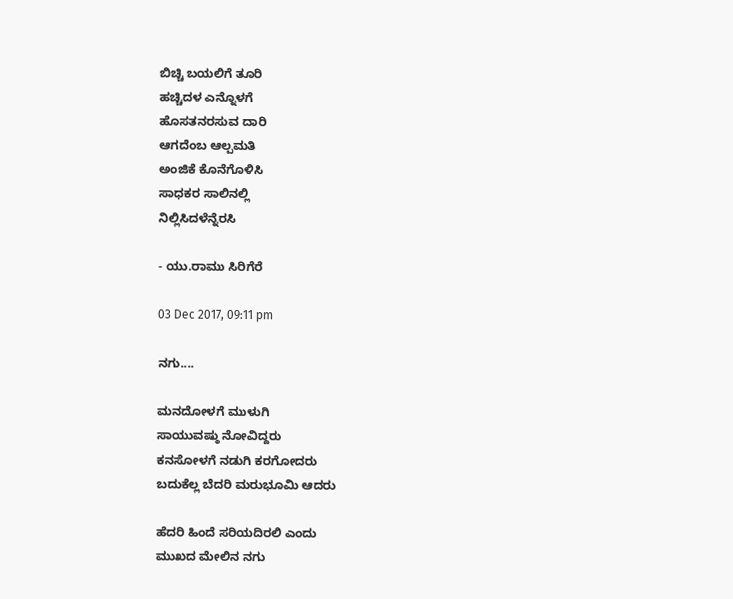ಬಿಚ್ಚಿ ಬಯಲಿಗೆ ತೂರಿ
ಹಚ್ಚಿದಳ ಎನ್ನೊಳಗೆ
ಹೊಸತನರಸುವ ದಾರಿ
ಆಗದೆಂಬ ಆಲ್ಪಮತಿ
ಅಂಜಿಕೆ ಕೊನೆಗೊಳಿಸಿ
ಸಾಧಕರ ಸಾಲಿನಲ್ಲಿ
ನಿಲ್ಲಿಸಿದಳೆನ್ನೆರಸಿ

- ಯು.ರಾಮು ಸಿರಿಗೆರೆ

03 Dec 2017, 09:11 pm

ನಗು....

ಮನದೋಳಗೆ ಮುಳುಗಿ
ಸಾಯುವಷ್ಠು ನೋವಿದ್ದರು
ಕನಸೋಳಗೆ ನಡುಗಿ ಕರಗೋದರು
ಬದುಕೆಲ್ಲ ಬೆದರಿ ಮರುಭೂಮಿ ಆದರು

ಹೆದರಿ ಹಿಂದೆ ಸರಿಯದಿರಲಿ ಎಂದು
ಮುಖದ ಮೇಲಿನ ನಗು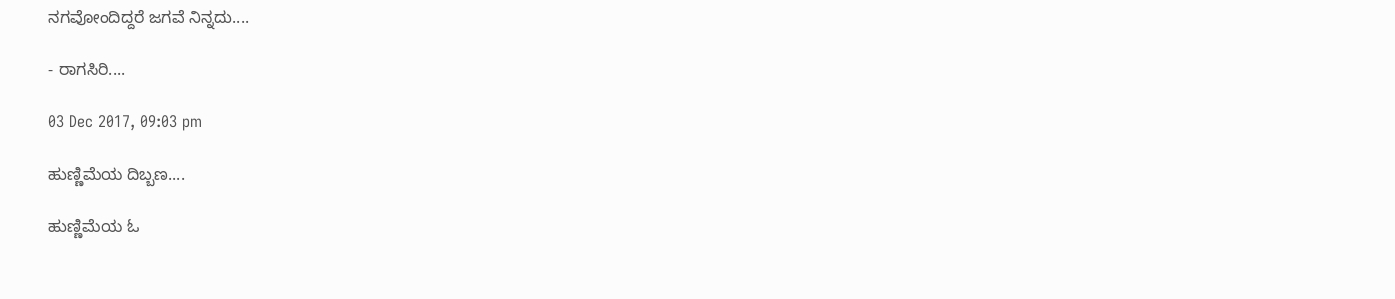ನಗವೋಂದಿದ್ದರೆ ಜಗವೆ ನಿನ್ನದು....

- ರಾಗಸಿರಿ....

03 Dec 2017, 09:03 pm

ಹುಣ್ಣಿಮೆಯ ದಿಬ್ಬಣ....

ಹುಣ್ಣಿಮೆಯ ಓ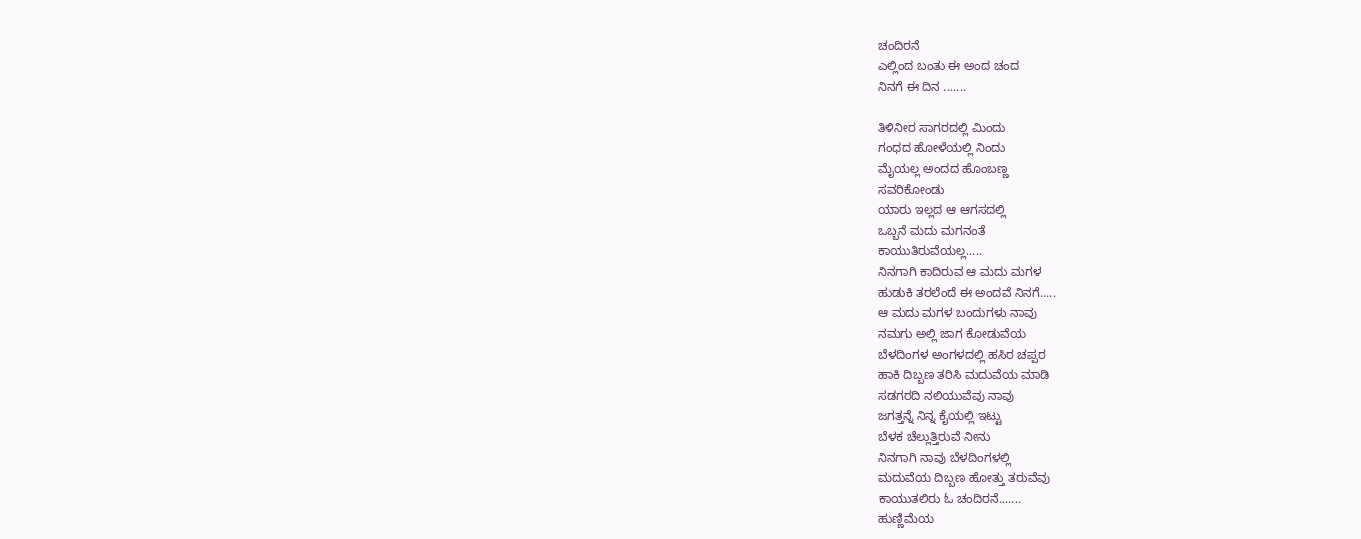ಚಂದಿರನೆ
ಎಲ್ಲಿಂದ ಬಂತು ಈ ಅಂದ ಚಂದ
ನಿನಗೆ ಈ ದಿನ .......

ತಿಳಿನೀರ ಸಾಗರದಲ್ಲಿ ಮಿಂದು
ಗಂಧದ ಹೋಳೆಯಲ್ಲಿ ನಿಂದು
ಮೈಯಲ್ಲ ಅಂದದ ಹೊಂಬಣ್ಣ
ಸವರಿಕೋಂಡು
ಯಾರು ಇಲ್ಲದ ಆ ಆಗಸದಲ್ಲಿ
ಒಬ್ಬನೆ ಮದು ಮಗನಂತೆ
ಕಾಯುತಿರುವೆಯಲ್ಲ.....
ನಿನಗಾಗಿ ಕಾದಿರುವ ಆ ಮದು ಮಗಳ
ಹುಡುಕಿ ತರಲೆಂದೆ ಈ ಅಂದವೆ ನಿನಗೆ.....
ಆ ಮದು ಮಗಳ ಬಂದುಗಳು ನಾವು
ನಮಗು ಅಲ್ಲಿ ಜಾಗ ಕೋಡುವೆಯ
ಬೆಳದಿಂಗಳ ಅಂಗಳದಲ್ಲಿ ಹಸಿರ ಚಪ್ಪರ
ಹಾಕಿ ದಿಬ್ಬಣ ತರಿಸಿ ಮದುವೆಯ ಮಾಡಿ
ಸಡಗರದಿ ನಲಿಯುವೆವು ನಾವು
ಜಗತ್ತನ್ನೆ ನಿನ್ನ ಕೈಯಲ್ಲಿ ಇಟ್ಟು
ಬೆಳಕ ಚೆಲ್ಲುತ್ತಿರುವೆ ನೀನು
ನಿನಗಾಗಿ ನಾವು ಬೆಳದಿಂಗಳಲ್ಲಿ
ಮದುವೆಯ ದಿಬ್ಬಣ ಹೋತ್ತು ತರುವೆವು
ಕಾಯುತಲಿರು ಓ ಚಂದಿರನೆ.......
ಹುಣ್ಣಿಮೆಯ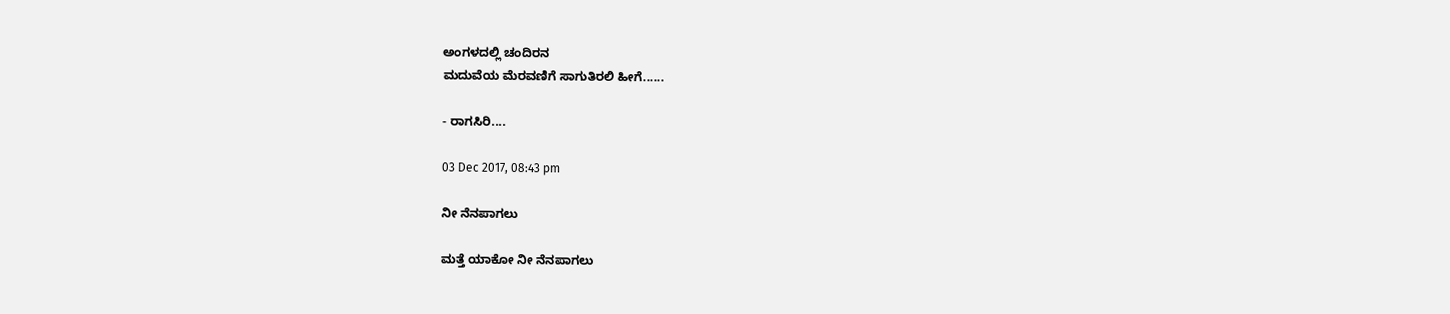ಅಂಗಳದಲ್ಲಿ ಚಂದಿರನ
ಮದುವೆಯ ಮೆರವಣಿಗೆ ಸಾಗುತಿರಲಿ ಹೀಗೆ......

- ರಾಗಸಿರಿ....

03 Dec 2017, 08:43 pm

ನೀ ನೆನಪಾಗಲು

ಮತ್ತೆ ಯಾಕೋ ನೀ ನೆನಪಾಗಲು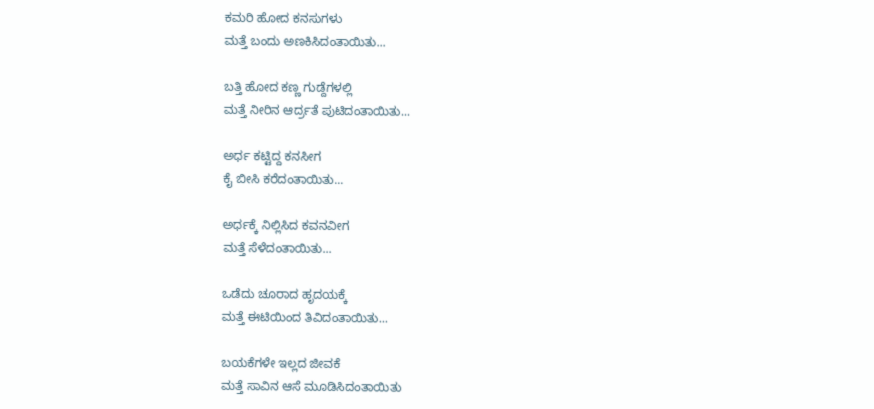ಕಮರಿ ಹೋದ ಕನಸುಗಳು
ಮತ್ತೆ ಬಂದು ಅಣಕಿಸಿದಂತಾಯಿತು...

ಬತ್ತಿ ಹೋದ ಕಣ್ಣ ಗುಡ್ದೆಗಳಲ್ಲಿ
ಮತ್ತೆ ನೀರಿನ ಆರ್ದ್ರತೆ ಪುಟಿದಂತಾಯಿತು...

ಅರ್ಧ ಕಟ್ಟಿದ್ದ ಕನಸೀಗ
ಕೈ ಬೀಸಿ ಕರೆದಂತಾಯಿತು...

ಅರ್ಧಕ್ಕೆ ನಿಲ್ಲಿಸಿದ ಕವನವೀಗ
ಮತ್ತೆ ಸೆಳೆದಂತಾಯಿತು...

ಒಡೆದು ಚೂರಾದ ಹೃದಯಕ್ಕೆ
ಮತ್ತೆ ಈಟಿಯಿಂದ ತಿವಿದಂತಾಯಿತು...

ಬಯಕೆಗಳೇ ಇಲ್ಲದ ಜೀವಕೆ
ಮತ್ತೆ ಸಾವಿನ ಆಸೆ ಮೂಡಿಸಿದಂತಾಯಿತು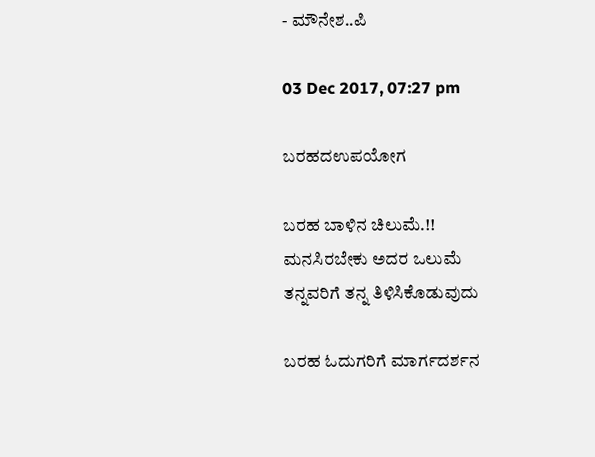- ಮೌನೇಶ..ಪಿ

03 Dec 2017, 07:27 pm

ಬರಹದಉಪಯೋಗ

ಬರಹ ಬಾಳಿನ ಚಿಲುಮೆ.!!
ಮನಸಿರಬೇಕು ಅದರ ಒಲುಮೆ
ತನ್ನವರಿಗೆ ತನ್ನ ತಿಳಿಸಿಕೊಡುವುದು

ಬರಹ ಓದುಗರಿಗೆ ಮಾರ್ಗದರ್ಶನ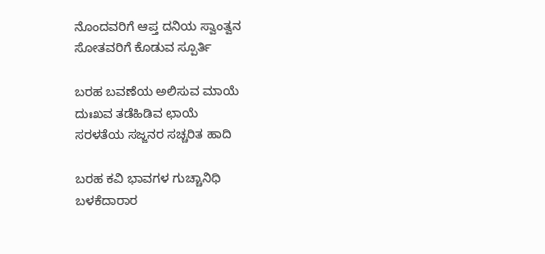ನೊಂದವರಿಗೆ ಆಪ್ತ ದನಿಯ ಸ್ವಾಂತ್ವನ
ಸೋತವರಿಗೆ ಕೊಡುವ ಸ್ಪೂರ್ತಿ

ಬರಹ ಬವಣೆಯ ಅಲಿಸುವ ಮಾಯೆ
ದುಃಖವ ತಡೆಹಿಡಿವ ಛಾಯೆ
ಸರಳತೆಯ ಸಜ್ಜನರ ಸಚ್ಚರಿತ ಹಾದಿ

ಬರಹ ಕವಿ ಭಾವಗಳ ಗುಚ್ಚಾನಿಧಿ
ಬಳಕೆದಾರಾರ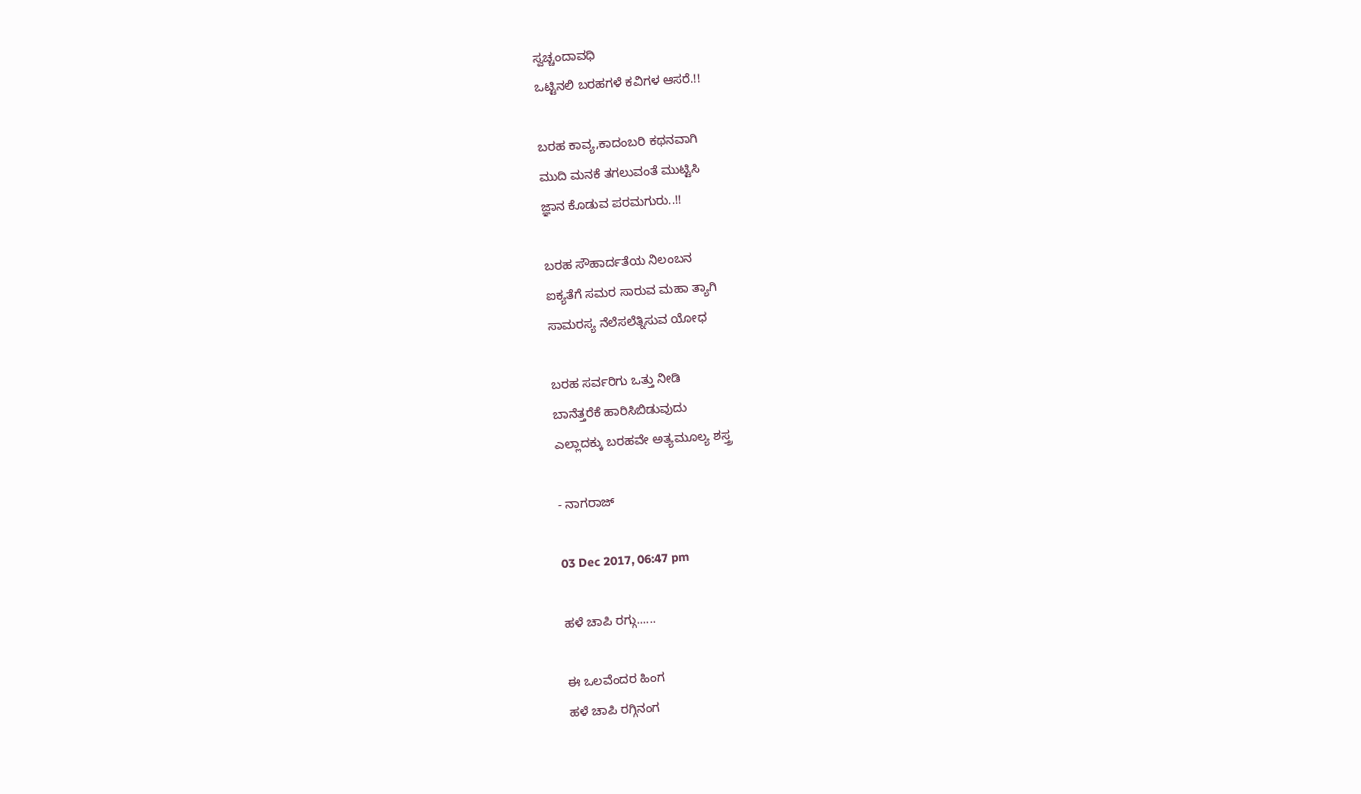ಸ್ವಚ್ಚಂದಾವಧಿ
ಒಟ್ಟಿನಲಿ ಬರಹಗಳೆ ಕವಿಗಳ ಆಸರೆ.!!

ಬರಹ ಕಾವ್ಯ,ಕಾದಂಬರಿ ಕಥನವಾಗಿ
ಮುದಿ ಮನಕೆ ತಗಲುವಂತೆ ಮುಟ್ಟಿಸಿ
ಜ್ಞಾನ ಕೊಡುವ ಪರಮಗುರು..!!

ಬರಹ ಸೌಹಾರ್ದತೆಯ ನಿಲಂಬನ
ಐಕ್ಯತೆಗೆ ಸಮರ ಸಾರುವ ಮಹಾ ತ್ಯಾಗಿ
ಸಾಮರಸ್ಯ ನೆಲೆಸಲೆತ್ನಿಸುವ ಯೋಧ

ಬರಹ ಸರ್ವರಿಗು ಒತ್ತು ನೀಡಿ
ಬಾನೆತ್ತರೆಕೆ ಹಾರಿಸಿಬಿಡುವುದು
ಎಲ್ಲಾದಕ್ಕು ಬರಹವೇ ಅತ್ಯಮೂಲ್ಯ ಶಸ್ತ್ರ

- ನಾಗರಾಜ್

03 Dec 2017, 06:47 pm

ಹಳೆ ಚಾಪಿ ರಗ್ಗು......

ಈ ಒಲವೆಂದರ ಹಿಂಗ
ಹಳೆ ಚಾಪಿ ರಗ್ಗಿನಂಗ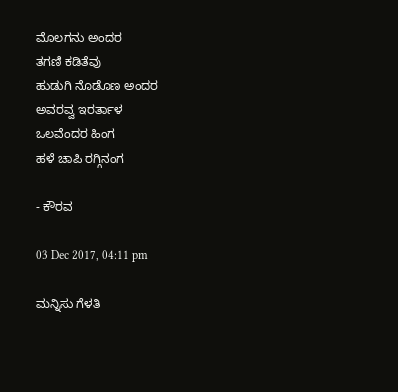ಮೊಲಗನು ಅಂದರ
ತಗಣಿ ಕಡಿತೆವು
ಹುಡುಗಿ ನೊಡೊಣ ಅಂದರ
ಅವರವ್ವ ಇರರ್ತಾಳ
ಒಲವೆಂದರ ಹಿಂಗ
ಹಳೆ ಚಾಪಿ ರಗ್ಗಿನಂಗ

- ಕೌರವ

03 Dec 2017, 04:11 pm

ಮನ್ನಿಸು ಗೆಳತಿ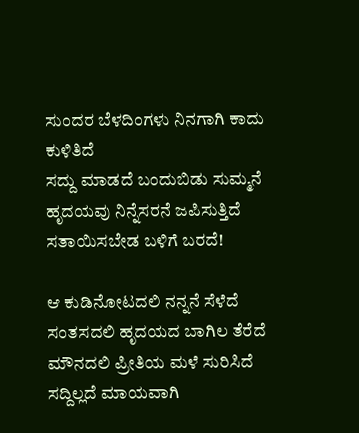ಸುಂದರ ಬೆಳದಿಂಗಳು ನಿನಗಾಗಿ ಕಾದು ಕುಳಿತಿದೆ
ಸದ್ದು ಮಾಡದೆ ಬಂದುಬಿಡು ಸುಮ್ಮನೆ
ಹೃದಯವು ನಿನ್ನೆಸರನೆ ಜಪಿಸುತ್ತಿದೆ
ಸತಾಯಿಸಬೇಡ ಬಳಿಗೆ ಬರದೆ!

ಆ ಕುಡಿನೋಟದಲಿ ನನ್ನನೆ ಸೆಳೆದೆ
ಸಂತಸದಲಿ ಹೃದಯದ ಬಾಗಿಲ ತೆರೆದೆ
ಮೌನದಲಿ ಪ್ರೀತಿಯ ಮಳೆ ಸುರಿಸಿದೆ
ಸದ್ದಿಲ್ಲದೆ ಮಾಯವಾಗಿ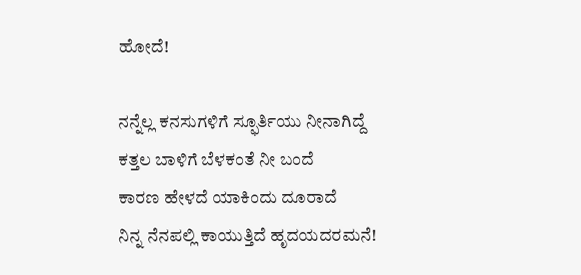ಹೋದೆ!

ನನ್ನೆಲ್ಲ ಕನಸುಗಳಿಗೆ ಸ್ಫೂರ್ತಿಯು ನೀನಾಗಿದ್ದೆ
ಕತ್ತಲ ಬಾಳಿಗೆ ಬೆಳಕಂತೆ ನೀ ಬಂದೆ
ಕಾರಣ ಹೇಳದೆ ಯಾಕಿಂದು ದೂರಾದೆ
ನಿನ್ನ ನೆನಪಲ್ಲಿ ಕಾಯುತ್ತಿದೆ ಹೃದಯದರಮನೆ!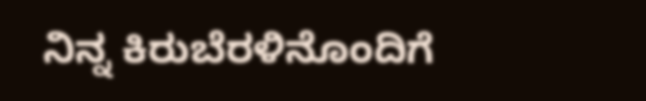ನಿನ್ನ ಕಿರುಬೆರಳಿನೊಂದಿಗೆ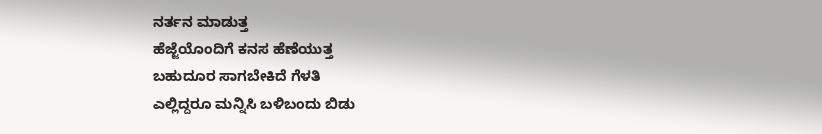ನರ್ತನ ಮಾಡುತ್ತ
ಹೆಜ್ಜೆಯೊಂದಿಗೆ ಕನಸ ಹೆಣೆಯುತ್ತ
ಬಹುದೂರ ಸಾಗಬೇಕಿದೆ ಗೆಳತಿ
ಎಲ್ಲಿದ್ದರೂ ಮನ್ನಿಸಿ ಬಳಿಬಂದು ಬಿಡು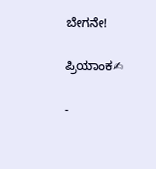ಬೇಗನೇ!

ಪ್ರಿಯಾಂಕ✍

-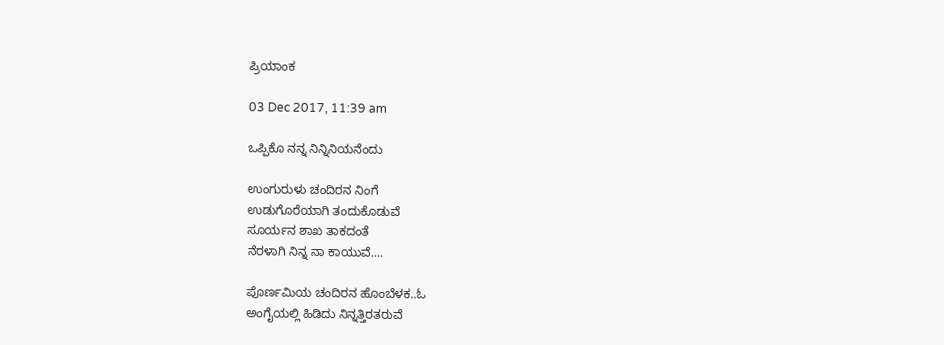ಪ್ರಿಯಾಂಕ

03 Dec 2017, 11:39 am

ಒಪ್ಪಿಕೊ ನನ್ನ ನಿನ್ನಿನಿಯನೆಂದು

ಉಂಗುರುಳು ಚಂದಿರನ ನಿಂಗೆ
ಉಡುಗೊರೆಯಾಗಿ ತಂದುಕೊಡುವೆ
ಸೂರ್ಯನ ಶಾಖ ತಾಕದಂತೆ
ನೆರಳಾಗಿ ನಿನ್ನ ನಾ ಕಾಯುವೆ....

ಪೊರ್ಣಮಿಯ ಚಂದಿರನ ಹೊಂಬೆಳಕ..ಓ
ಅಂಗೈಯಲ್ಲಿ ಹಿಡಿದು ನಿನ್ನತ್ತಿರತರುವೆ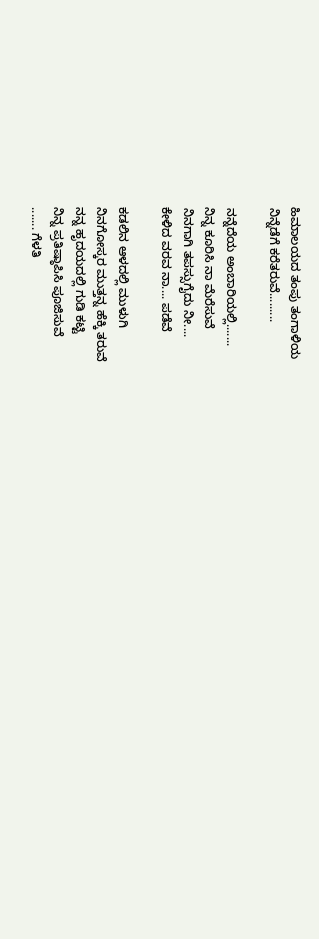ಹಿಮಾಲಯದ ತಂಪು ತಂಗಾಳಿಯ
ನಿನ್ನೆಡೆಗೆ ಕರೆತರುವೆ.........

ನನ್ನೆದೆಯ ಅಂಬಾರಿಯಲ್ಲಿ.......
ನಿನ್ನ ಕೂರಿಸಿ ನಾ ಮೆರೆಸುವೆ
ನಿನಗಾಗಿ ತಪಸ್ಸುಗೈದು ನೀ....
ಕೇಳಿದ ವರವ ನಾ.... ಪಡೆವೆ

ಕಡಲಿನ ಆಳದಲ್ಲಿ ಮುಳುಗಿ
ನಿನಗೋಸ್ಕರ ಮುತ್ತನ್ನ ಹೆಕ್ಕಿ ತರುವೆ
ನನ್ನ ಹೃದಯದಲ್ಲಿ ಗುಡಿ ಕಟ್ಟಿ
ನಿನ್ನ ಪ್ರತಿಷ್ಠಾಪಿಸಿ ಪೂಜಿಸುವೆ
....... ಗೆಳತಿ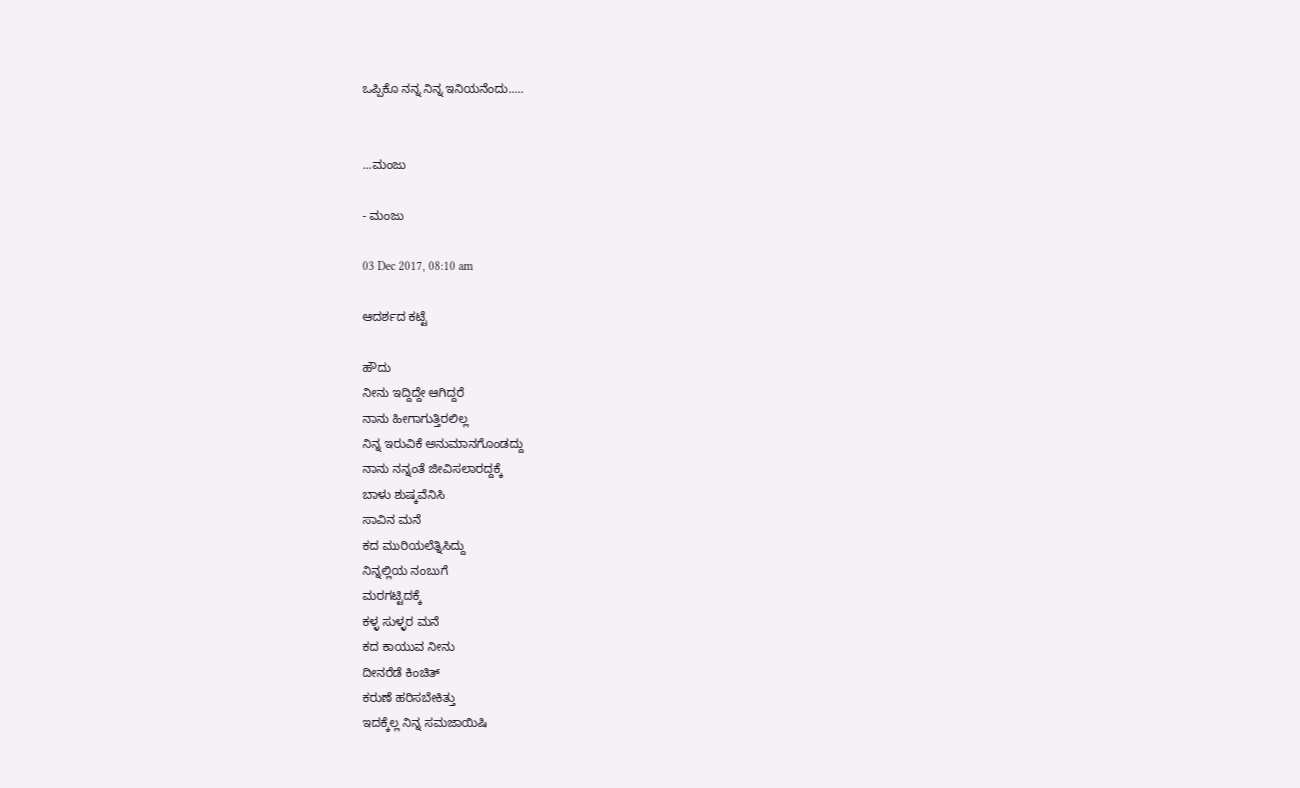ಒಪ್ಪಿಕೊ ನನ್ನ ನಿನ್ನ ಇನಿಯನೆಂದು.....


...ಮಂಜು

- ಮಂಜು

03 Dec 2017, 08:10 am

ಆದರ್ಶದ ಕಟ್ಟೆ

ಹೌದು
ನೀನು ಇದ್ದಿದ್ದೇ ಆಗಿದ್ದರೆ
ನಾನು ಹೀಗಾಗುತ್ತಿರಲಿಲ್ಲ
ನಿನ್ನ ಇರುವಿಕೆ ಅನುಮಾನಗೊಂಡದ್ದು
ನಾನು ನನ್ನಂತೆ ಜೀವಿಸಲಾರದ್ದಕ್ಕೆ
ಬಾಳು ಶುಷ್ಕವೆನಿಸಿ
ಸಾವಿನ ಮನೆ
ಕದ ಮುರಿಯಲೆತ್ನಿಸಿದ್ದು
ನಿನ್ನಲ್ಲಿಯ ನಂಬುಗೆ
ಮರಗಟ್ಟಿದಕ್ಕೆ
ಕಳ್ಳ ಸುಳ್ಳರ ಮನೆ
ಕದ ಕಾಯುವ ನೀನು
ದೀನರೆಡೆ ಕಿಂಚಿತ್
ಕರುಣೆ ಹರಿಸಬೇಕಿತ್ತು
ಇದಕ್ಕೆಲ್ಲ ನಿನ್ನ ಸಮಜಾಯಿಷಿ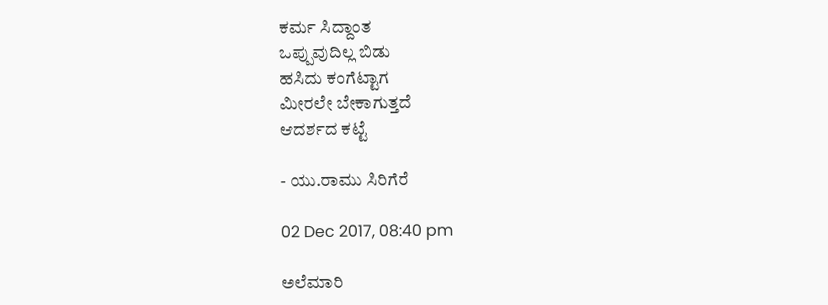ಕರ್ಮ ಸಿದ್ದಾಂತ
ಒಪ್ಪುವುದಿಲ್ಲ ಬಿಡು
ಹಸಿದು ಕಂಗೆಟ್ಟಾಗ
ಮೀರಲೇ ಬೇಕಾಗುತ್ತದೆ
ಆದರ್ಶದ ಕಟ್ಟೆ

- ಯು.ರಾಮು ಸಿರಿಗೆರೆ

02 Dec 2017, 08:40 pm

ಅಲೆಮಾರಿ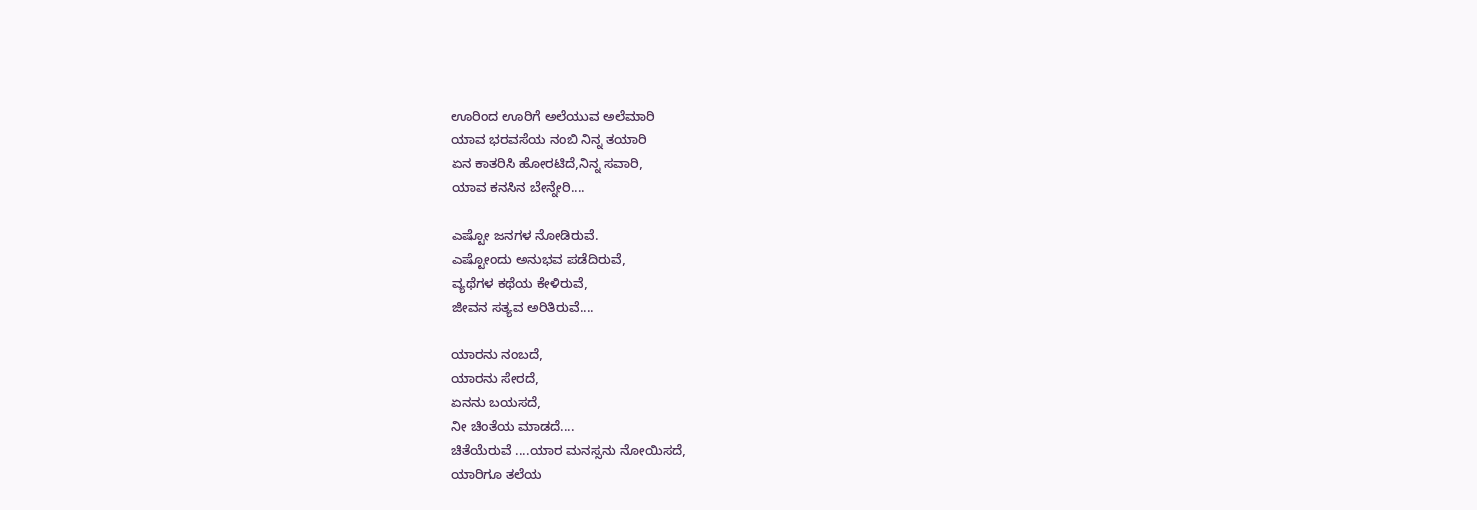ಊರಿಂದ ಊರಿಗೆ ಅಲೆಯುವ ಅಲೆಮಾರಿ
ಯಾವ ಭರವಸೆಯ ನಂಬಿ ನಿನ್ನ ತಯಾರಿ
ಏನ ಕಾತರಿಸಿ ಹೋರಟಿದೆ,ನಿನ್ನ ಸವಾರಿ,
ಯಾವ ಕನಸಿನ ಬೇನ್ನೇರಿ....

ಎಷ್ಟೋ ಜನಗಳ ನೋಡಿರುವೆ.
ಎಷ್ಟೋಂದು ಅನುಭವ ಪಡೆದಿರುವೆ,
ವ್ಯಥೆಗಳ ಕಥೆಯ ಕೇಳಿರುವೆ,
ಜೀವನ ಸತ್ಯವ ಅರಿತಿರುವೆ....

ಯಾರನು ನಂಬದೆ,
ಯಾರನು ಸೇರದೆ,
ಏನನು ಬಯಸದೆ,
ನೀ ಚಿಂತೆಯ ಮಾಡದೆ....
ಚಿತೆಯೆರುವೆ ....ಯಾರ ಮನಸ್ಸನು ನೋಯಿಸದೆ,
ಯಾರಿಗೂ ತಲೆಯ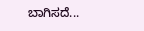ಬಾಗಿಸದೆ...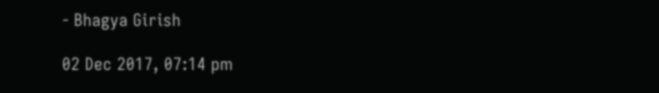- Bhagya Girish

02 Dec 2017, 07:14 pm